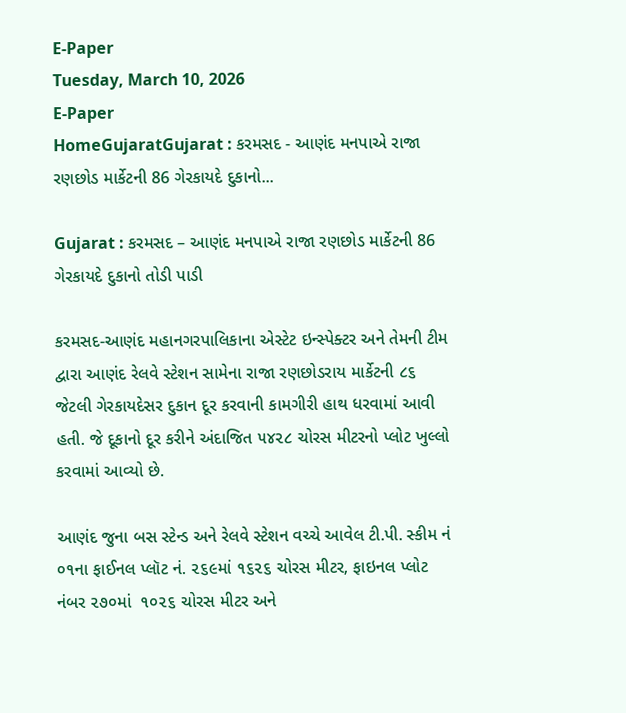E-Paper
Tuesday, March 10, 2026
E-Paper
HomeGujaratGujarat : કરમસદ - આણંદ મનપાએ રાજા રણછોડ માર્કેટની 86 ગેરકાયદે દુકાનો...

Gujarat : કરમસદ – આણંદ મનપાએ રાજા રણછોડ માર્કેટની 86 ગેરકાયદે દુકાનો તોડી પાડી

કરમસદ-આણંદ મહાનગરપાલિકાના એસ્ટેટ ઇન્સ્પેક્ટર અને તેમની ટીમ દ્વારા આણંદ રેલવે સ્ટેશન સામેના રાજા રણછોડરાય માર્કેટની ૮૬ જેટલી ગેરકાયદેસર દુકાન દૂર કરવાની કામગીરી હાથ ધરવામાં આવી હતી. જે દૂકાનો દૂર કરીને અંદાજિત ૫૪૨૮ ચોરસ મીટરનો પ્લોટ ખુલ્લો કરવામાં આવ્યો છે.

આણંદ જુના બસ સ્ટેન્ડ અને રેલવે સ્ટેશન વચ્ચે આવેલ ટી.પી. સ્કીમ નં ૦૧ના ફાઈનલ પ્લૉટ નં. ૨૬૯માં ૧૬૨૬ ચોરસ મીટર, ફાઇનલ પ્લોટ નંબર ૨૭૦માં  ૧૦૨૬ ચોરસ મીટર અને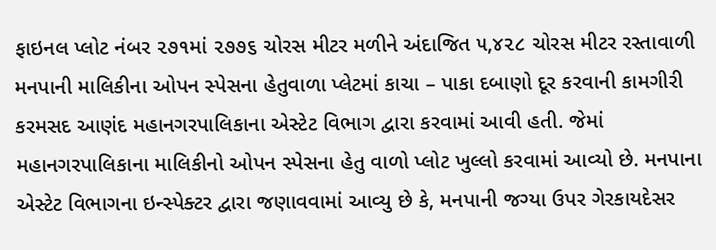ફાઇનલ પ્લોટ નંબર ૨૭૧માં ૨૭૭૬ ચોરસ મીટર મળીને અંદાજિત ૫,૪૨૮ ચોરસ મીટર રસ્તાવાળી મનપાની માલિકીના ઓપન સ્પેસના હેતુવાળા પ્લેટમાં કાચા – પાકા દબાણો દૂર કરવાની કામગીરી કરમસદ આણંદ મહાનગરપાલિકાના એસ્ટેટ વિભાગ દ્વારા કરવામાં આવી હતી. જેમાં મહાનગરપાલિકાના માલિકીનો ઓપન સ્પેસના હેતુ વાળો પ્લોટ ખુલ્લો કરવામાં આવ્યો છે. મનપાના એસ્ટેટ વિભાગના ઇન્સ્પેક્ટર દ્વારા જણાવવામાં આવ્યુ છે કે, મનપાની જગ્યા ઉપર ગેરકાયદેસર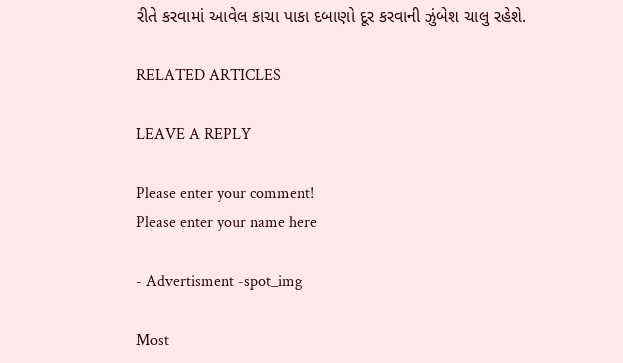રીતે કરવામાં આવેલ કાચા પાકા દબાણો દૂર કરવાની ઝુંબેશ ચાલુ રહેશે.

RELATED ARTICLES

LEAVE A REPLY

Please enter your comment!
Please enter your name here

- Advertisment -spot_img

Most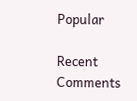Popular

Recent Comments